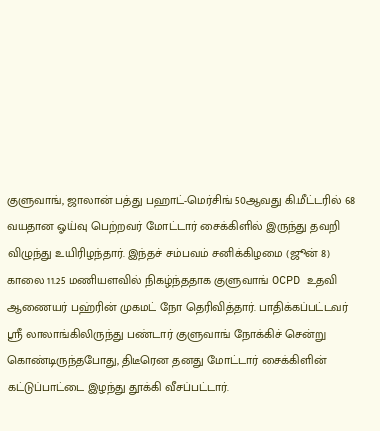குளுவாங், ஜாலான் பத்து பஹாட்-மெர்சிங் 50ஆவது கி.மீட்டரில் 68 வயதான ஓய்வு பெற்றவர் மோட்டார் சைக்கிளில் இருந்து தவறி விழுந்து உயிரிழந்தார். இந்தச் சம்பவம் சனிக்கிழமை (ஜூன் 8) காலை 11.25 மணியளவில் நிகழ்ந்ததாக குளுவாங் OCPD உதவி ஆணையர் பஹ்ரின் முகமட் நோ தெரிவித்தார். பாதிக்கப்பட்டவர் ஸ்ரீ லாலாங்கிலிருந்து பண்டார் குளுவாங் நோக்கிச் சென்று கொண்டிருந்தபோது, திடீரென தனது மோட்டார் சைக்கிளின் கட்டுப்பாட்டை இழந்து தூக்கி வீசப்பட்டார்.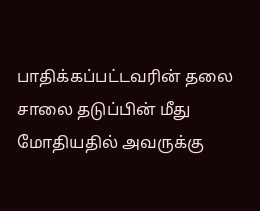பாதிக்கப்பட்டவரின் தலை சாலை தடுப்பின் மீது மோதியதில் அவருக்கு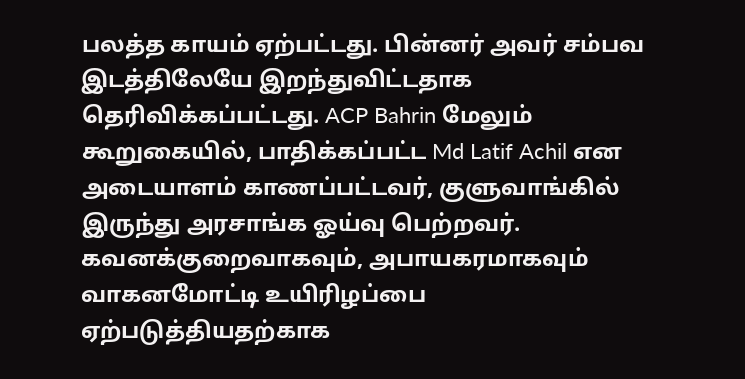பலத்த காயம் ஏற்பட்டது. பின்னர் அவர் சம்பவ இடத்திலேயே இறந்துவிட்டதாக தெரிவிக்கப்பட்டது. ACP Bahrin மேலும் கூறுகையில், பாதிக்கப்பட்ட Md Latif Achil என அடையாளம் காணப்பட்டவர், குளுவாங்கில் இருந்து அரசாங்க ஓய்வு பெற்றவர். கவனக்குறைவாகவும், அபாயகரமாகவும் வாகனமோட்டி உயிரிழப்பை ஏற்படுத்தியதற்காக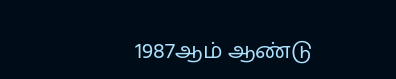1987ஆம் ஆண்டு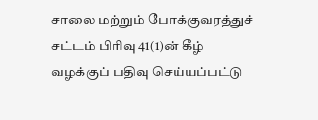சாலை மற்றும் போக்குவரத்துச் சட்டம் பிரிவு 41(1)ன் கீழ் வழக்குப் பதிவு செய்யப்பட்டு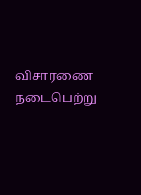விசாரணை நடைபெற்று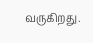வருகிறது.